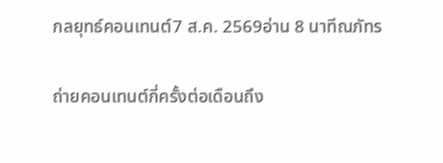กลยุทธ์คอนเทนต์7 ส.ค. 2569อ่าน 8 นาทีณภัทร

ถ่ายคอนเทนต์กี่ครั้งต่อเดือนถึง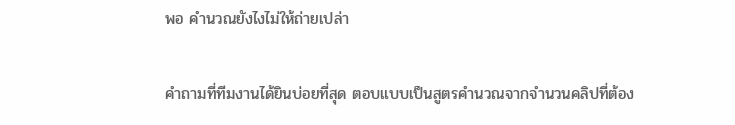พอ คำนวณยังไงไม่ให้ถ่ายเปล่า

คำถามที่ทีมงานได้ยินบ่อยที่สุด ตอบแบบเป็นสูตรคำนวณจากจำนวนคลิปที่ต้อง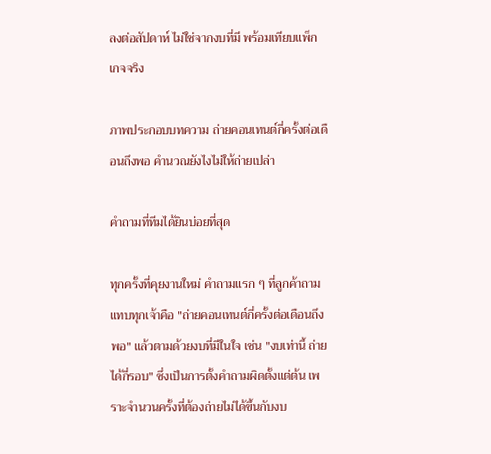ลงต่อสัปดาห์ ไม่ใช่จากงบที่มี พร้อมเทียบแพ็กเกจจริง

ภาพประกอบบทความ ถ่ายคอนเทนต์กี่ครั้งต่อเดือนถึงพอ คำนวณยังไงไม่ให้ถ่ายเปล่า

คำถามที่ทีมได้ยินบ่อยที่สุด

ทุกครั้งที่คุยงานใหม่ คำถามแรก ๆ ที่ลูกค้าถามแทบทุกเจ้าคือ "ถ่ายคอนเทนต์กี่ครั้งต่อเดือนถึงพอ" แล้วตามด้วยงบที่มีในใจ เช่น "งบเท่านี้ ถ่ายได้กี่รอบ" ซึ่งเป็นการตั้งคำถามผิดตั้งแต่ต้น เพราะจำนวนครั้งที่ต้องถ่ายไม่ได้ขึ้นกับงบ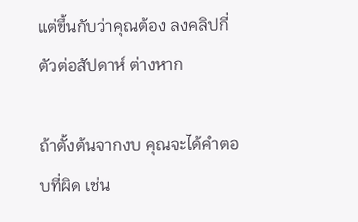แต่ขึ้นกับว่าคุณต้อง ลงคลิปกี่ตัวต่อสัปดาห์ ต่างหาก

ถ้าตั้งต้นจากงบ คุณจะได้คำตอบที่ผิด เช่น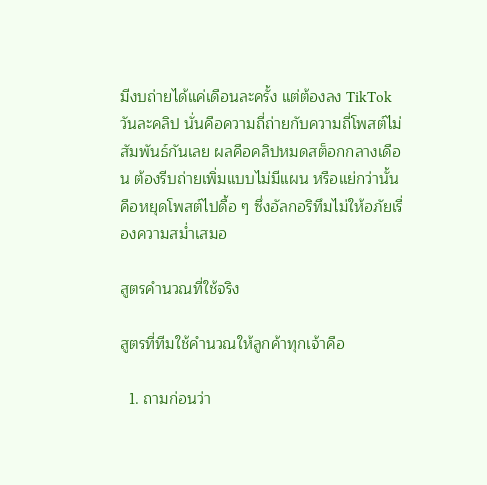มีงบถ่ายได้แค่เดือนละครั้ง แต่ต้องลง TikTok วันละคลิป นั่นคือความถี่ถ่ายกับความถี่โพสต์ไม่สัมพันธ์กันเลย ผลคือคลิปหมดสต็อกกลางเดือน ต้องรีบถ่ายเพิ่มแบบไม่มีแผน หรือแย่กว่านั้นคือหยุดโพสต์ไปดื้อ ๆ ซึ่งอัลกอริทึมไม่ให้อภัยเรื่องความสม่ำเสมอ

สูตรคำนวณที่ใช้จริง

สูตรที่ทีมใช้คำนวณให้ลูกค้าทุกเจ้าคือ

  1. ถามก่อนว่า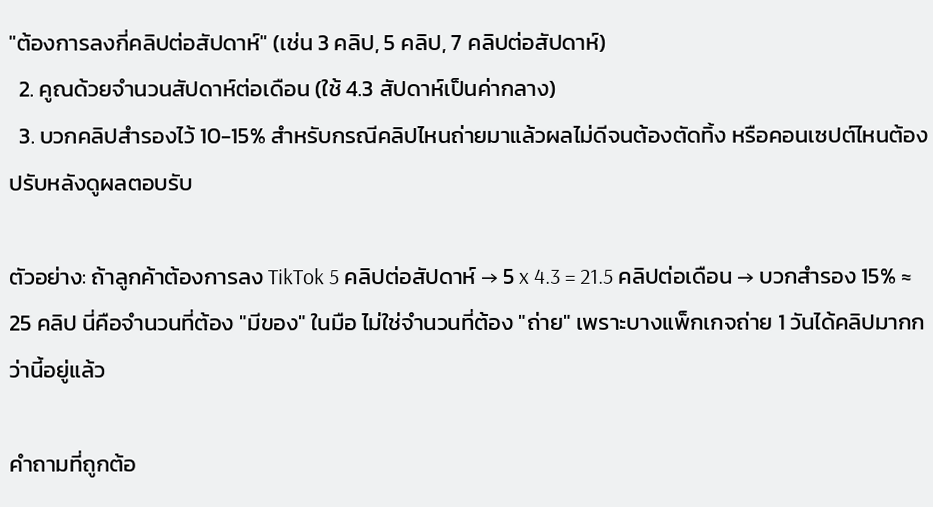"ต้องการลงกี่คลิปต่อสัปดาห์" (เช่น 3 คลิป, 5 คลิป, 7 คลิปต่อสัปดาห์)
  2. คูณด้วยจำนวนสัปดาห์ต่อเดือน (ใช้ 4.3 สัปดาห์เป็นค่ากลาง)
  3. บวกคลิปสำรองไว้ 10-15% สำหรับกรณีคลิปไหนถ่ายมาแล้วผลไม่ดีจนต้องตัดทิ้ง หรือคอนเซปต์ไหนต้องปรับหลังดูผลตอบรับ

ตัวอย่าง: ถ้าลูกค้าต้องการลง TikTok 5 คลิปต่อสัปดาห์ → 5 x 4.3 = 21.5 คลิปต่อเดือน → บวกสำรอง 15% ≈ 25 คลิป นี่คือจำนวนที่ต้อง "มีของ" ในมือ ไม่ใช่จำนวนที่ต้อง "ถ่าย" เพราะบางแพ็กเกจถ่าย 1 วันได้คลิปมากกว่านี้อยู่แล้ว

คำถามที่ถูกต้อ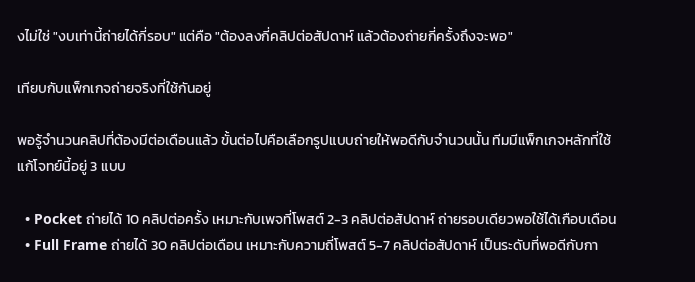งไม่ใช่ "งบเท่านี้ถ่ายได้กี่รอบ" แต่คือ "ต้องลงกี่คลิปต่อสัปดาห์ แล้วต้องถ่ายกี่ครั้งถึงจะพอ"

เทียบกับแพ็กเกจถ่ายจริงที่ใช้กันอยู่

พอรู้จำนวนคลิปที่ต้องมีต่อเดือนแล้ว ขั้นต่อไปคือเลือกรูปแบบถ่ายให้พอดีกับจำนวนนั้น ทีมมีแพ็กเกจหลักที่ใช้แก้โจทย์นี้อยู่ 3 แบบ

  • Pocket ถ่ายได้ 10 คลิปต่อครั้ง เหมาะกับเพจที่โพสต์ 2-3 คลิปต่อสัปดาห์ ถ่ายรอบเดียวพอใช้ได้เกือบเดือน
  • Full Frame ถ่ายได้ 30 คลิปต่อเดือน เหมาะกับความถี่โพสต์ 5-7 คลิปต่อสัปดาห์ เป็นระดับที่พอดีกับกา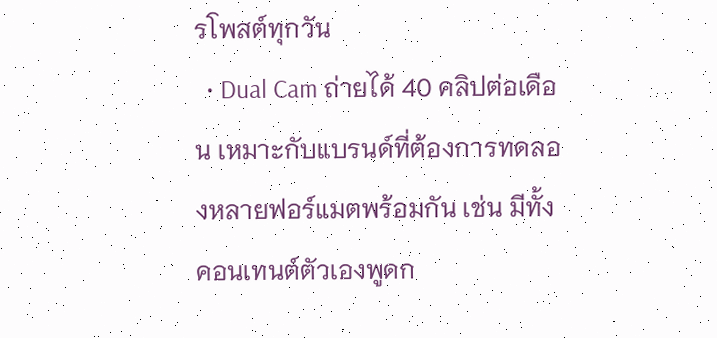รโพสต์ทุกวัน
  • Dual Cam ถ่ายได้ 40 คลิปต่อเดือน เหมาะกับแบรนด์ที่ต้องการทดลองหลายฟอร์แมตพร้อมกัน เช่น มีทั้งคอนเทนต์ตัวเองพูดก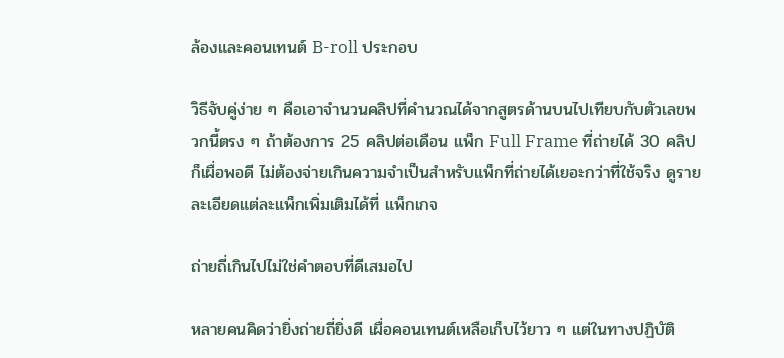ล้องและคอนเทนต์ B-roll ประกอบ

วิธีจับคู่ง่าย ๆ คือเอาจำนวนคลิปที่คำนวณได้จากสูตรด้านบนไปเทียบกับตัวเลขพวกนี้ตรง ๆ ถ้าต้องการ 25 คลิปต่อเดือน แพ็ก Full Frame ที่ถ่ายได้ 30 คลิปก็เผื่อพอดี ไม่ต้องจ่ายเกินความจำเป็นสำหรับแพ็กที่ถ่ายได้เยอะกว่าที่ใช้จริง ดูรายละเอียดแต่ละแพ็กเพิ่มเติมได้ที่ แพ็กเกจ

ถ่ายถี่เกินไปไม่ใช่คำตอบที่ดีเสมอไป

หลายคนคิดว่ายิ่งถ่ายถี่ยิ่งดี เผื่อคอนเทนต์เหลือเก็บไว้ยาว ๆ แต่ในทางปฏิบัติ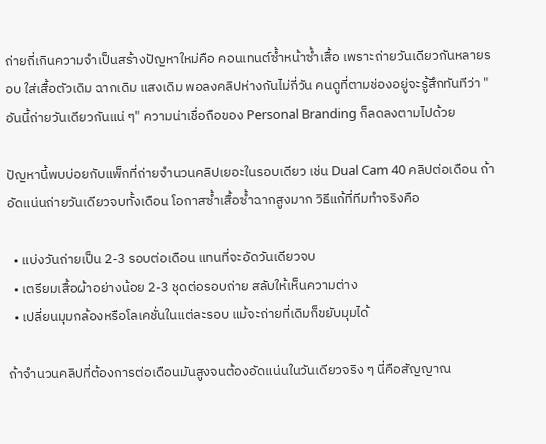ถ่ายถี่เกินความจำเป็นสร้างปัญหาใหม่คือ คอนเทนต์ซ้ำหน้าซ้ำเสื้อ เพราะถ่ายวันเดียวกันหลายรอบ ใส่เสื้อตัวเดิม ฉากเดิม แสงเดิม พอลงคลิปห่างกันไม่กี่วัน คนดูที่ตามช่องอยู่จะรู้สึกทันทีว่า "อันนี้ถ่ายวันเดียวกันแน่ ๆ" ความน่าเชื่อถือของ Personal Branding ก็ลดลงตามไปด้วย

ปัญหานี้พบบ่อยกับแพ็กที่ถ่ายจำนวนคลิปเยอะในรอบเดียว เช่น Dual Cam 40 คลิปต่อเดือน ถ้าอัดแน่นถ่ายวันเดียวจบทั้งเดือน โอกาสซ้ำเสื้อซ้ำฉากสูงมาก วิธีแก้ที่ทีมทำจริงคือ

  • แบ่งวันถ่ายเป็น 2-3 รอบต่อเดือน แทนที่จะอัดวันเดียวจบ
  • เตรียมเสื้อผ้าอย่างน้อย 2-3 ชุดต่อรอบถ่าย สลับให้เห็นความต่าง
  • เปลี่ยนมุมกล้องหรือโลเคชั่นในแต่ละรอบ แม้จะถ่ายที่เดิมก็ขยับมุมได้

ถ้าจำนวนคลิปที่ต้องการต่อเดือนมันสูงจนต้องอัดแน่นในวันเดียวจริง ๆ นี่คือสัญญาณ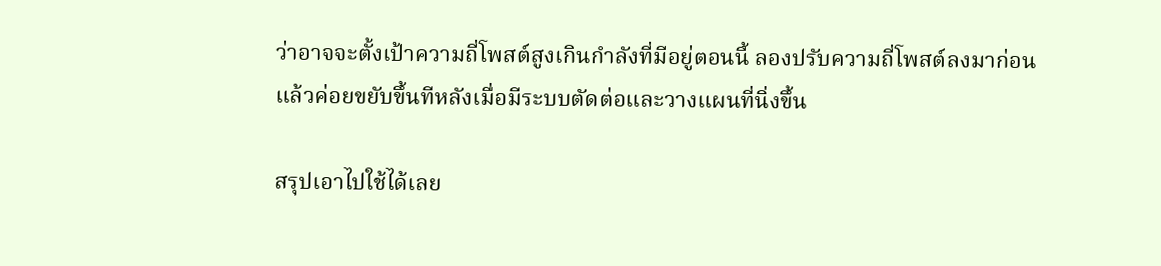ว่าอาจจะตั้งเป้าความถี่โพสต์สูงเกินกำลังที่มีอยู่ตอนนี้ ลองปรับความถี่โพสต์ลงมาก่อน แล้วค่อยขยับขึ้นทีหลังเมื่อมีระบบตัดต่อและวางแผนที่นิ่งขึ้น

สรุปเอาไปใช้ได้เลย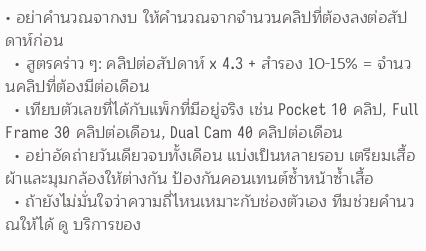• อย่าคำนวณจากงบ ให้คำนวณจากจำนวนคลิปที่ต้องลงต่อสัปดาห์ก่อน
  • สูตรคร่าว ๆ: คลิปต่อสัปดาห์ x 4.3 + สำรอง 10-15% = จำนวนคลิปที่ต้องมีต่อเดือน
  • เทียบตัวเลขที่ได้กับแพ็กที่มีอยู่จริง เช่น Pocket 10 คลิป, Full Frame 30 คลิปต่อเดือน, Dual Cam 40 คลิปต่อเดือน
  • อย่าอัดถ่ายวันเดียวจบทั้งเดือน แบ่งเป็นหลายรอบ เตรียมเสื้อผ้าและมุมกล้องให้ต่างกัน ป้องกันคอนเทนต์ซ้ำหน้าซ้ำเสื้อ
  • ถ้ายังไม่มั่นใจว่าความถี่ไหนเหมาะกับช่องตัวเอง ทีมช่วยคำนวณให้ได้ ดู บริการของ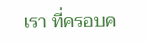เรา ที่ครอบค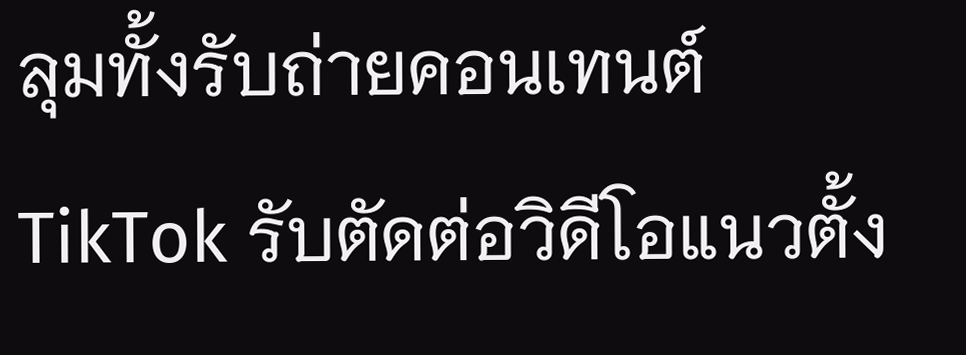ลุมทั้งรับถ่ายคอนเทนต์ TikTok รับตัดต่อวิดีโอแนวตั้ง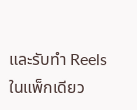และรับทำ Reels ในแพ็กเดียว